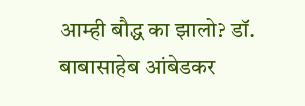आम्ही बौद्ध का झालो? डॉ. बाबासाहेब आंबेडकर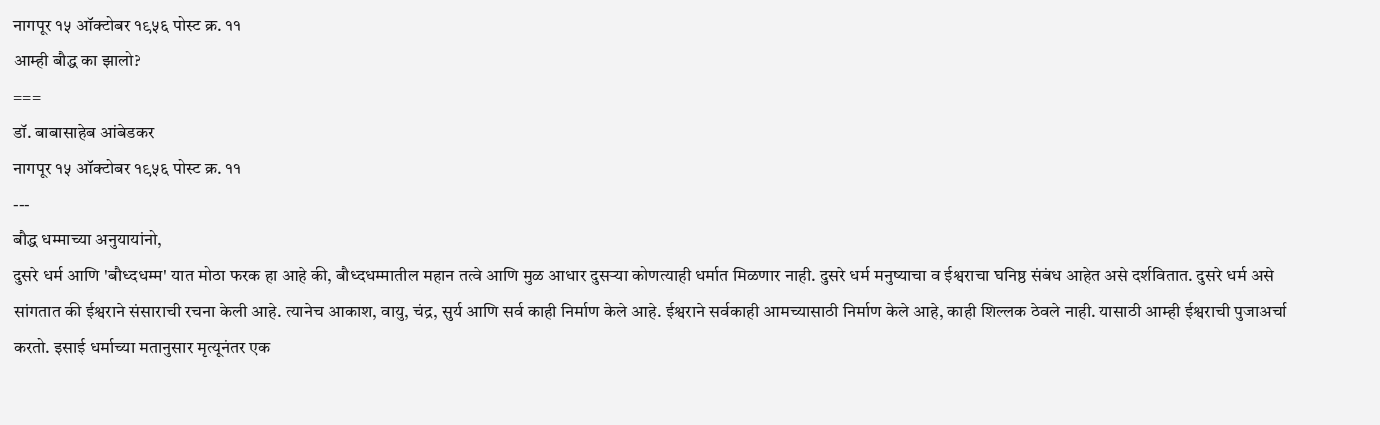नागपूर १५ ऑक्टोबर १९५६ पोस्ट क्र. ११
आम्ही बौद्ध का झालो?
===
डॉ. बाबासाहेब आंबेडकर
नागपूर १५ ऑक्टोबर १९५६ पोस्ट क्र. ११
---
बौद्ध धम्माच्या अनुयायांनो,
दुसरे धर्म आणि 'बौध्दधम्म' यात मोठा फरक हा आहे की, बौध्दधम्मातील महान तत्वे आणि मुळ आधार दुसऱ्या कोणत्याही धर्मात मिळणार नाही. दुसरे धर्म मनुष्याचा व ईश्वराचा घनिष्ठ संबंध आहेत असे दर्शवितात. दुसरे धर्म असे सांगतात की ईश्वराने संसाराची रचना केली आहे. त्यानेच आकाश, वायु, चंद्र, सुर्य आणि सर्व काही निर्माण केले आहे. ईश्वराने सर्वकाही आमच्यासाठी निर्माण केले आहे, काही शिल्लक ठेवले नाही. यासाठी आम्ही ईश्वराची पुजाअर्चा करतो. इसाई धर्माच्या मतानुसार मृत्यूनंतर एक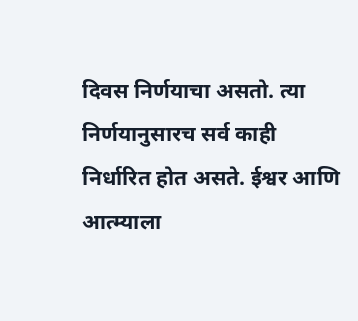दिवस निर्णयाचा असतो. त्या निर्णयानुसारच सर्व काही निर्धारित होत असते. ईश्वर आणि आत्म्याला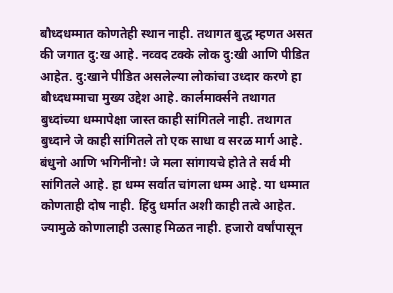बौध्दधम्मात कोणतेही स्थान नाही. तथागत बुद्ध म्हणत असत की जगात दु:ख आहे. नव्वद टक्के लोक दु:खी आणि पीडित आहेत. दु:खाने पीडित असलेल्या लोकांचा उध्दार करणे हा बौध्दधम्माचा मुख्य उद्देश आहे. कार्लमार्क्सने तथागत बुध्दांच्या धम्मापेक्षा जास्त काही सांगितले नाही. तथागत बुध्दाने जे काही सांगितले तो एक साधा व सरळ मार्ग आहे.
बंधुनो आणि भगिनींनो! जे मला सांगायचे होते ते सर्व मी सांगितले आहे. हा धम्म सर्वात चांगला धम्म आहे. या धम्मात कोणताही दोष नाही. हिंदु धर्मात अशी काही तत्वे आहेत. ज्यामुळे कोणालाही उत्साह मिळत नाही. हजारो वर्षांपासून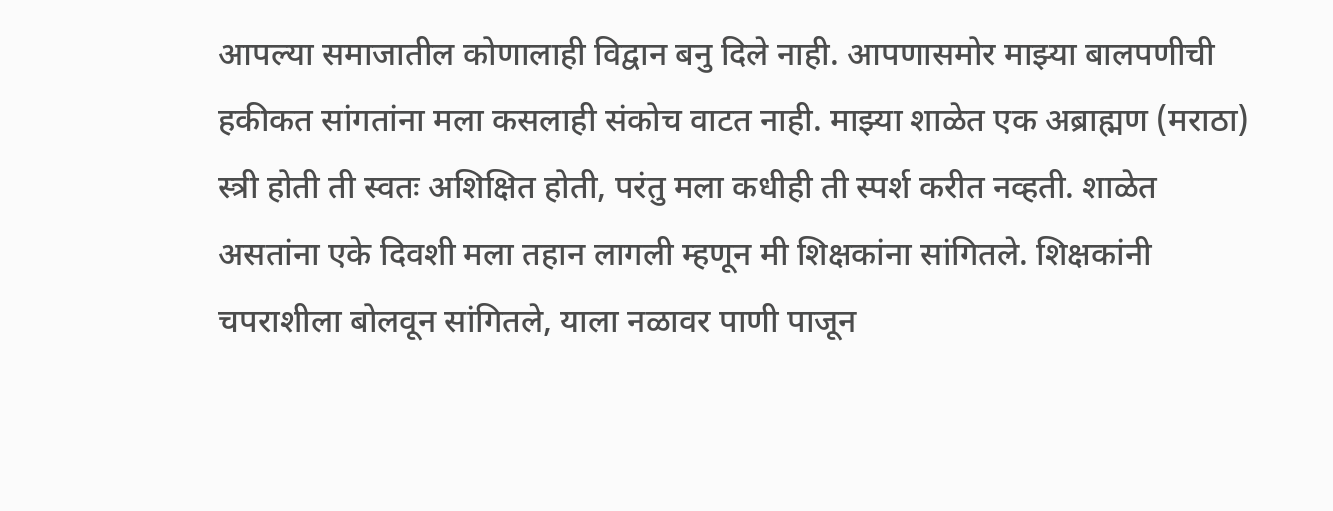आपल्या समाजातील कोणालाही विद्वान बनु दिले नाही. आपणासमोर माझ्या बालपणीची हकीकत सांगतांना मला कसलाही संकोच वाटत नाही. माझ्या शाळेत एक अब्राह्मण (मराठा) स्त्री होती ती स्वतः अशिक्षित होती, परंतु मला कधीही ती स्पर्श करीत नव्हती. शाळेत असतांना एके दिवशी मला तहान लागली म्हणून मी शिक्षकांना सांगितले. शिक्षकांनी चपराशीला बोलवून सांगितले, याला नळावर पाणी पाजून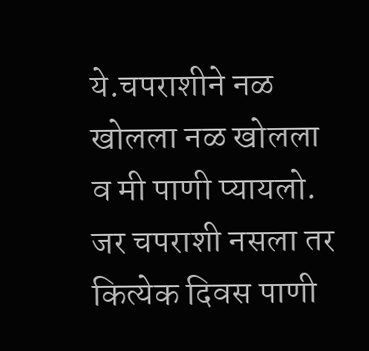ये.चपराशीने नळ खोलला नळ खोलला व मी पाणी प्यायलो.
जर चपराशी नसला तर कित्येक दिवस पाणी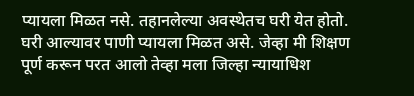प्यायला मिळत नसे. तहानलेल्या अवस्थेतच घरी येत होतो. घरी आल्यावर पाणी प्यायला मिळत असे. जेव्हा मी शिक्षण पूर्ण करून परत आलो तेव्हा मला जिल्हा न्यायाधिश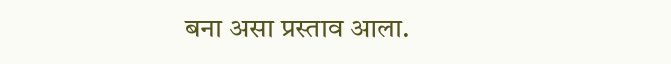बना असा प्रस्ताव आला.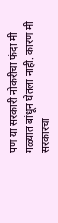पण या सरकारी नोकरीचा फंदा मी गळ्यात बांधून घेतला नाही. कारण मी सरकारचा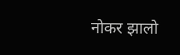नोकर झालो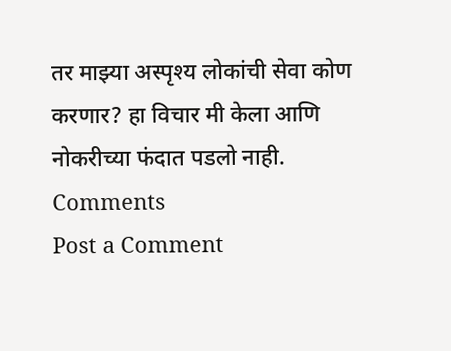तर माझ्या अस्पृश्य लोकांची सेवा कोण करणार? हा विचार मी केला आणि नोकरीच्या फंदात पडलो नाही.
Comments
Post a Comment